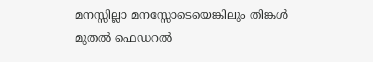മനസ്സില്ലാ മനസ്സോടെയെങ്കിലും തിങ്കൾ മുതൽ ഫെഡറൽ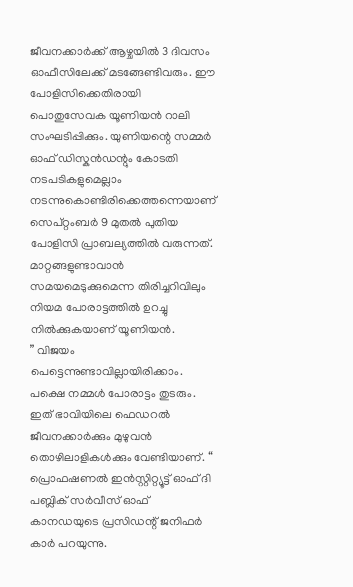ജീവനക്കാർക്ക് ആഴ്ചയിൽ 3 ദിവസം ഓഫീസിലേക്ക് മടങ്ങേണ്ടിവരും. ഈ പോളിസിക്കെതിരായി പൊതുസേവക യൂണിയൻ റാലി സംഘടിപ്പിക്കും. യുണിയന്റെ സമ്മർ ഓഫ് ഡിസ്കൻഡന്റും കോടതി നടപടികളുമെല്ലാം നടന്നുകൊണ്ടിരിക്കെത്തന്നെയാണ് സെപ്റ്റംബർ 9 മുതൽ പുതിയ പോളിസി പ്രാബല്യത്തിൽ വരുന്നത്. മാറ്റങ്ങളുണ്ടാവാൻ സമയമെടുക്കുമെന്ന തിരിച്ചറിവിലും നിയമ പോരാട്ടത്തിൽ ഉറച്ചു നിൽക്കുകയാണ് യൂണിയൻ.
” വിജയം പെട്ടെന്നുണ്ടാവില്ലായിരിക്കാം. പക്ഷെ നമ്മൾ പോരാട്ടം തുടരും. ഇത് ഭാവിയിലെ ഫെഡറൽ ജീവനക്കാർക്കും മുഴുവൻ തൊഴിലാളികൾക്കും വേണ്ടിയാണ്. “
പ്രൊഫഷണൽ ഇൻസ്റ്റിറ്റ്യൂട്ട് ഓഫ് ദി പബ്ലിക് സർവീസ് ഓഫ് കാനഡയുടെ പ്രസിഡന്റ് ജനിഫർ കാർ പറയുന്നു.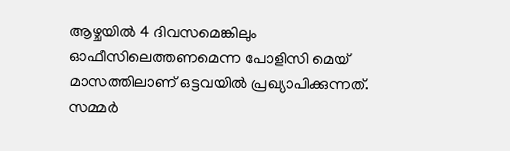ആഴ്ചയിൽ 4 ദിവസമെങ്കിലും ഓഫീസിലെത്തണമെന്ന പോളിസി മെയ് മാസത്തിലാണ് ഒട്ടവയിൽ പ്രഖ്യാപിക്കുന്നത്. സമ്മർ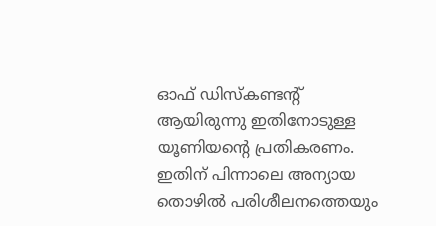ഓഫ് ഡിസ്കണ്ടന്റ് ആയിരുന്നു ഇതിനോടുള്ള യൂണിയന്റെ പ്രതികരണം. ഇതിന് പിന്നാലെ അന്യായ തൊഴിൽ പരിശീലനത്തെയും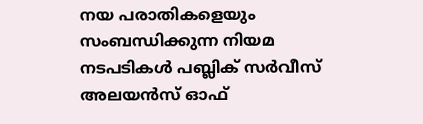നയ പരാതികളെയും സംബന്ധിക്കുന്ന നിയമ നടപടികൾ പബ്ലിക് സർവീസ് അലയൻസ് ഓഫ്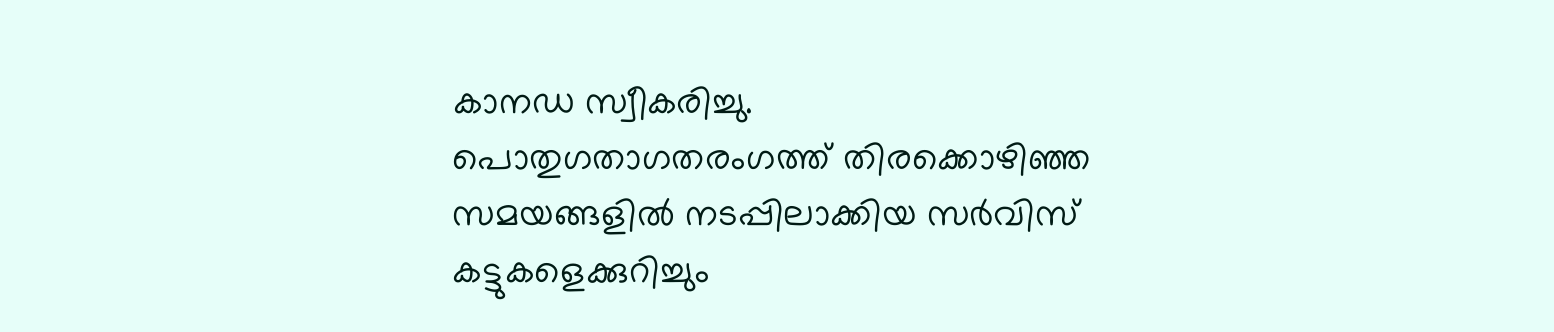കാനഡ സ്വീകരിച്ചു.
പൊതുഗതാഗതരംഗത്ത് തിരക്കൊഴിഞ്ഞ സമയങ്ങളിൽ നടപ്പിലാക്കിയ സർവിസ് കട്ടുകളെക്കുറിച്ചും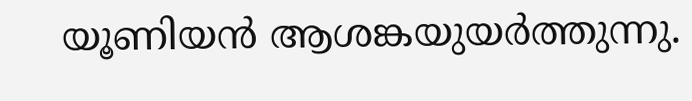യൂണിയൻ ആശങ്കയുയർത്തുന്നു.